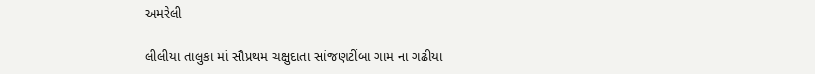અમરેલી

લીલીયા તાલુકા માં સૌપ્રથમ ચક્ષુદાતા સાંજણટીંબા ગામ ના ગઢીયા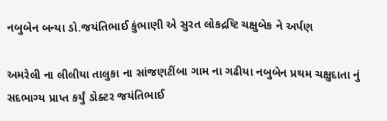નબુબેન બન્યા ડો.જયંતિભાઈ કુંભાણી એ સુરત લોકદ્રષ્ટિ ચક્ષુબેક ને અર્પણ

અમરેલી ના લીલીયા તાલુકા ના સાંજણટીંબા ગામ ના ગઢીયા નબુબેન પ્રથમ ચક્ષુદાતા નું સદભાગ્ય પ્રાપ્ત કર્યું ડોક્ટર જયંતિભાઈ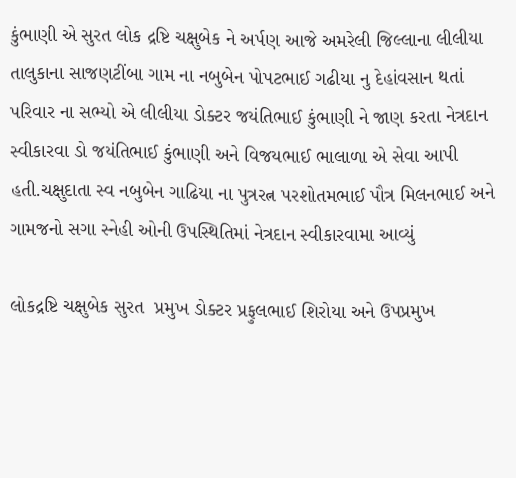કુંભાણી એ સુરત લોક દ્રષ્ટિ ચક્ષુબેક ને અર્પણ આજે અમરેલી જિલ્લાના લીલીયા તાલુકાના સાજણટીંબા ગામ ના નબુબેન પોપટભાઈ ગઢીયા નુ દેહાંવસાન થતાં  પરિવાર ના સભ્યો એ લીલીયા ડોક્ટર જયંતિભાઈ કુંભાણી ને જાણ કરતા નેત્રદાન સ્વીકારવા ડો જયંતિભાઈ કુંભાણી અને વિજયભાઈ ભાલાળા એ સેવા આપી હતી.ચક્ષુદાતા સ્વ નબુબેન ગાઢિયા ના પુત્રરત્ન પરશોતમભાઈ પૌત્ર મિલનભાઈ અને ગામજનો સગા સ્નેહી ઓની ઉપસ્થિતિમાં નેત્રદાન સ્વીકારવામા આવ્યું

લોકદ્રષ્ટિ ચક્ષુબેક સુરત  પ્રમુખ ડોક્ટર પ્રફુલભાઈ શિરોયા અને ઉપપ્રમુખ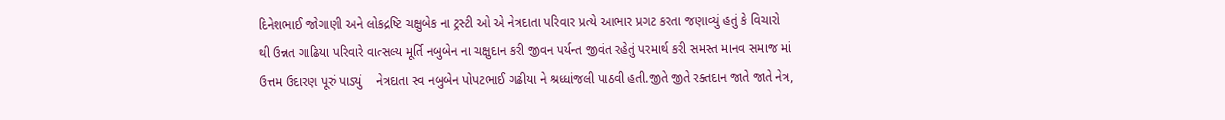દિનેશભાઈ જોગાણી અને લોકદ્રષ્ટિ ચક્ષુબેક ના ટ્રસ્ટી ઓ એ નેત્રદાતા પરિવાર પ્રત્યે આભાર પ્રગટ કરતા જણાવ્યું હતું કે વિચારો થી ઉન્નત ગાઢિયા પરિવારે વાત્સલ્ય મૂર્તિ નબુબેન ના ચક્ષુદાન કરી જીવન પર્યન્ત જીવંત રહેતું પરમાર્થ કરી સમસ્ત માનવ સમાજ માં ઉત્તમ ઉદારણ પૂરું પાડ્યું    નેત્રદાતા સ્વ નબુબેન પોપટભાઈ ગઢીયા ને શ્રધ્ધાંજલી પાઠવી હતી.જીતે જીતે રક્તદાન જાતે જાતે નેત્ર,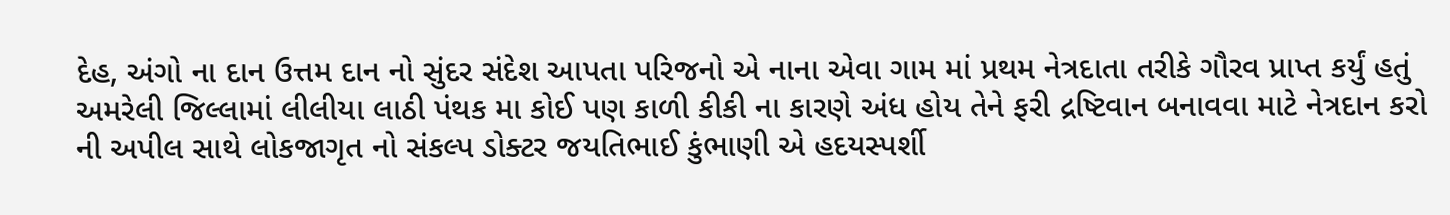દેહ, અંગો ના દાન ઉત્તમ દાન નો સુંદર સંદેશ આપતા પરિજનો એ નાના એવા ગામ માં પ્રથમ નેત્રદાતા તરીકે ગૌરવ પ્રાપ્ત કર્યું હતું અમરેલી જિલ્લામાં લીલીયા લાઠી પંથક મા કોઈ પણ કાળી કીકી ના કારણે અંધ હોય તેને ફરી દ્રષ્ટિવાન બનાવવા માટે નેત્રદાન કરો ની અપીલ સાથે લોકજાગૃત નો સંકલ્પ ડોક્ટર જયતિભાઈ કુંભાણી એ હદયસ્પર્શી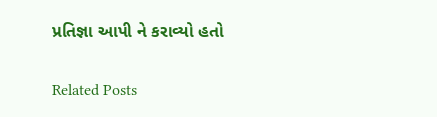પ્રતિજ્ઞા આપી ને કરાવ્યો હતો

Related Posts